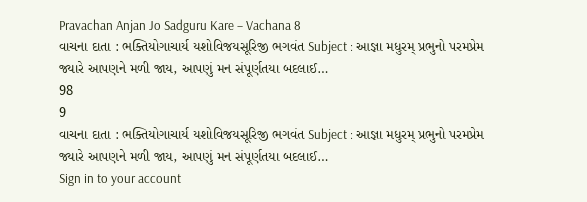Pravachan Anjan Jo Sadguru Kare – Vachana 8
વાચના દાતા : ભક્તિયોગાચાર્ય યશોવિજયસૂરિજી ભગવંત Subject : આજ્ઞા મધુરમ્ પ્રભુનો પરમપ્રેમ જ્યારે આપણને મળી જાય, આપણું મન સંપૂર્ણતયા બદલાઈ…
98
9
વાચના દાતા : ભક્તિયોગાચાર્ય યશોવિજયસૂરિજી ભગવંત Subject : આજ્ઞા મધુરમ્ પ્રભુનો પરમપ્રેમ જ્યારે આપણને મળી જાય, આપણું મન સંપૂર્ણતયા બદલાઈ…
Sign in to your account